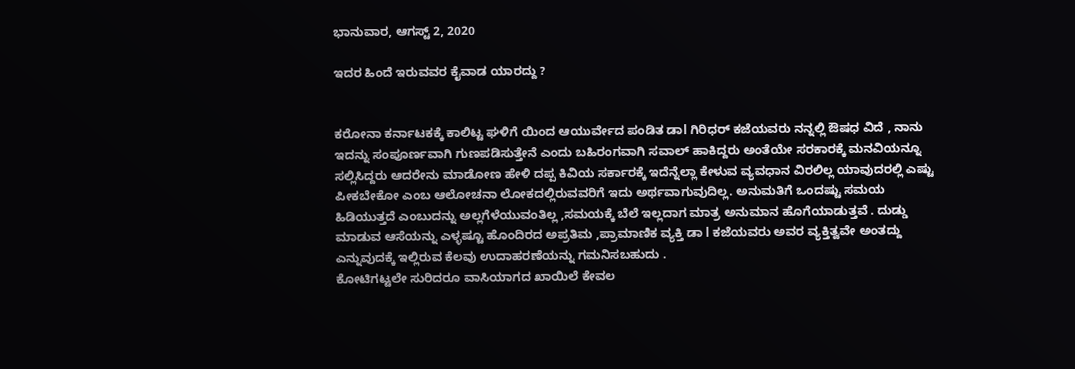ಭಾನುವಾರ, ಆಗಸ್ಟ್ 2, 2020

ಇದರ ಹಿಂದೆ ಇರುವವರ ಕೈವಾಡ ಯಾರದ್ದು ?


ಕರೋನಾ ಕರ್ನಾಟಕಕ್ಕೆ ಕಾಲಿಟ್ಟ ಘಳಿಗೆ ಯಿಂದ ಆಯುರ್ವೇದ ಪಂಡಿತ ಡಾl ಗಿರಿಧರ್ ಕಜೆಯವರು ನನ್ನಲ್ಲಿ ಔಷಧ ವಿದೆ , ನಾನು ಇದನ್ನು ಸಂಪೂರ್ಣವಾಗಿ ಗುಣಪಡಿಸುತ್ತೇನೆ ಎಂದು ಬಹಿರಂಗವಾಗಿ ಸವಾಲ್ ಹಾಕಿದ್ದರು ಅಂತೆಯೇ ಸರಕಾರಕ್ಕೆ ಮನವಿಯನ್ನೂ ಸಲ್ಲಿಸಿದ್ದರು ಆದರೇನು ಮಾಡೋಣ ಹೇಳಿ ದಪ್ಪ ಕಿವಿಯ ಸರ್ಕಾರಕ್ಕೆ ಇದೆನ್ನೆಲ್ಲಾ ಕೇಳುವ ವ್ಯವಧಾನ ವಿರಲಿಲ್ಲ ಯಾವುದರಲ್ಲಿ ಎಷ್ಟು ಪೀಕಬೇಕೋ ಎಂಬ ಆಲೋಚನಾ ಲೋಕದಲ್ಲಿರುವವರಿಗೆ ಇದು ಅರ್ಥವಾಗುವುದಿಲ್ಲ. ಅನುಮತಿಗೆ ಒಂದಷ್ಟು ಸಮಯ ಹಿಡಿಯುತ್ತದೆ ಎಂಬುದನ್ನು ಅಲ್ಲಗೆಳೆಯುವಂತಿಲ್ಲ ,ಸಮಯಕ್ಕೆ ಬೆಲೆ ಇಲ್ಲದಾಗ ಮಾತ್ರ ಅನುಮಾನ ಹೊಗೆಯಾಡುತ್ತವೆ . ದುಡ್ಡು ಮಾಡುವ ಆಸೆಯನ್ನು ಎಳ್ಳಷ್ಟೂ ಹೊಂದಿರದ ಅಪ್ರತಿಮ ,ಪ್ರಾಮಾಣಿಕ ವ್ಯಕ್ತಿ ಡಾ l ಕಜೆಯವರು ಅವರ ವ್ಯಕ್ತಿತ್ವವೇ ಅಂತದ್ದು ಎನ್ನುವುದಕ್ಕೆ ಇಲ್ಲಿರುವ ಕೆಲವು ಉದಾಹರಣೆಯನ್ನು ಗಮನಿಸಬಹುದು .
ಕೋಟಿಗಟ್ಟಲೇ ಸುರಿದರೂ ವಾಸಿಯಾಗದ ಖಾಯಿಲೆ ಕೇವಲ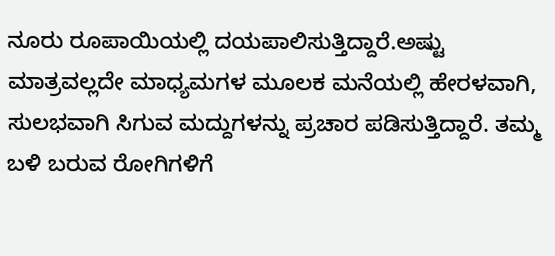ನೂರು ರೂಪಾಯಿಯಲ್ಲಿ ದಯಪಾಲಿಸುತ್ತಿದ್ದಾರೆ.ಅಷ್ಟು ಮಾತ್ರವಲ್ಲದೇ ಮಾಧ್ಯಮಗಳ ಮೂಲಕ ಮನೆಯಲ್ಲಿ ಹೇರಳವಾಗಿ, ಸುಲಭವಾಗಿ ಸಿಗುವ ಮದ್ದುಗಳನ್ನು ಪ್ರಚಾರ ಪಡಿಸುತ್ತಿದ್ದಾರೆ. ತಮ್ಮ ಬಳಿ ಬರುವ ರೋಗಿಗಳಿಗೆ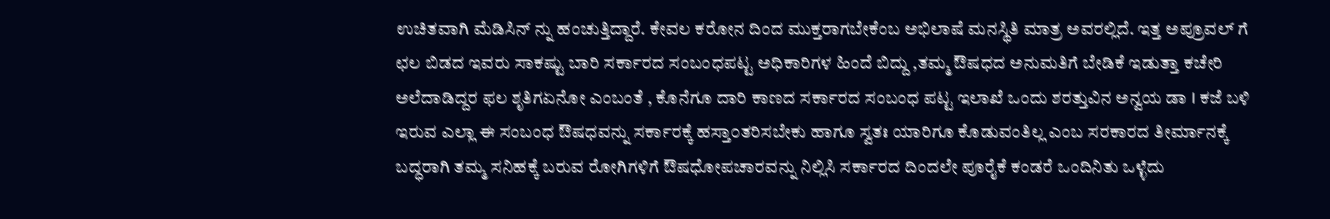ಉಚಿತವಾಗಿ ಮೆಡಿಸಿನ್ ನ್ನು ಹಂಚುತ್ತಿದ್ದಾರೆ. ಕೇವಲ ಕರೋನ ದಿಂದ ಮುಕ್ತರಾಗಬೇಕೆಂಬ ಅಭಿಲಾಷೆ ಮನಸ್ಥಿತಿ ಮಾತ್ರ ಅವರಲ್ಲಿದೆ. ಇತ್ತ ಅಪ್ರೂವಲ್ ಗೆ ಛಲ ಬಿಡದ ಇವರು ಸಾಕಷ್ಟು ಬಾರಿ ಸರ್ಕಾರದ ಸಂಬಂಧಪಟ್ಟ ಅಧಿಕಾರಿಗಳ ಹಿಂದೆ ಬಿದ್ದು ,ತಮ್ಮ ಔಷಧದ ಅನುಮತಿಗೆ ಬೇಡಿಕೆ ಇಡುತ್ತಾ ಕಚೇರಿ ಅಲೆದಾಡಿದ್ದರ ಫಲ ಶೃತಿಗಏನೋ ಎಂಬಂತೆ , ಕೊನೆಗೂ ದಾರಿ ಕಾಣದ ಸರ್ಕಾರದ ಸಂಬಂಧ ಪಟ್ಟ ಇಲಾಖೆ ಒಂದು ಶರತ್ತುವಿನ ಅನ್ವಯ ಡಾ l ಕಜೆ ಬಳಿ ಇರುವ ಎಲ್ಲಾ ಈ ಸಂಬಂಧ ಔಷಧವನ್ನು ಸರ್ಕಾರಕ್ಕೆ ಹಸ್ತಾ೦ತರಿಸಬೇಕು ಹಾಗೂ ಸ್ವತಃ ಯಾರಿಗೂ ಕೊಡುವಂತಿಲ್ಲ ಎಂಬ ಸರಕಾರದ ತೀರ್ಮಾನಕ್ಕೆ ಬದ್ಧರಾಗಿ ತಮ್ಮ ಸನಿಹಕ್ಕೆ ಬರುವ ರೋಗಿಗಳಿಗೆ ಔಷಧೋಪಚಾರವನ್ನು ನಿಲ್ಲಿಸಿ ಸರ್ಕಾರದ ದಿಂದಲೇ ಪೂರೈಕೆ ಕಂಡರೆ ಒಂದಿನಿತು ಒಳ್ಳೆದು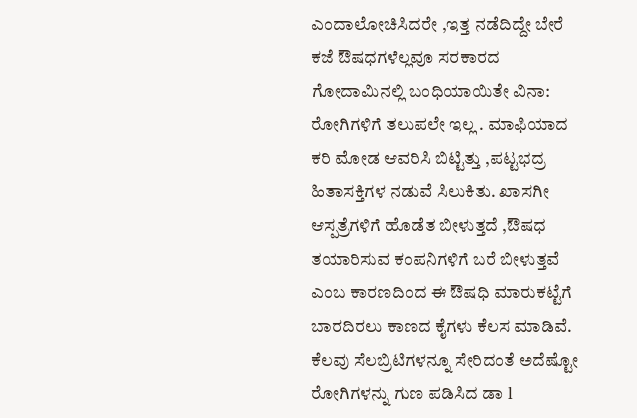ಎಂದಾಲೋಚಿಸಿದರೇ ,ಇತ್ತ ನಡೆದಿದ್ದೇ ಬೇರೆ ಕಜೆ ಔಷಧಗಳೆಲ್ಲವೂ ಸರಕಾರದ ಗೋದಾಮಿನಲ್ಲಿ ಬಂಧಿಯಾಯಿತೇ ವಿನಾ: ರೋಗಿಗಳಿಗೆ ತಲುಪಲೇ ಇಲ್ಲ . ಮಾಫಿಯಾದ ಕರಿ ಮೋಡ ಆವರಿಸಿ ಬಿಟ್ಟಿತ್ತು ,ಪಟ್ಟಭದ್ರ ಹಿತಾಸಕ್ತಿಗಳ ನಡುವೆ ಸಿಲುಕಿತು. ಖಾಸಗೀ ಆಸ್ಪತ್ರೆಗಳಿಗೆ ಹೊಡೆತ ಬೀಳುತ್ತದೆ ,ಔಷಧ ತಯಾರಿಸುವ ಕಂಪನಿಗಳಿಗೆ ಬರೆ ಬೀಳುತ್ತವೆ ಎಂಬ ಕಾರಣದಿಂದ ಈ ಔಷಧಿ ಮಾರುಕಟ್ಟೆಗೆ ಬಾರದಿರಲು ಕಾಣದ ಕೈಗಳು ಕೆಲಸ ಮಾಡಿವೆ. ಕೆಲವು ಸೆಲಬ್ರಿಟಿಗಳನ್ನೂ ಸೇರಿದಂತೆ ಅದೆಷ್ಟೋ ರೋಗಿಗಳನ್ನು ಗುಣ ಪಡಿಸಿದ ಡಾ l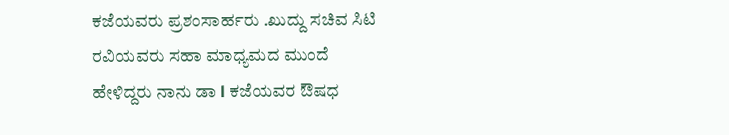ಕಜೆಯವರು ಪ್ರಶಂಸಾರ್ಹರು .ಖುದ್ದು ಸಚಿವ ಸಿಟಿ ರವಿಯವರು ಸಹಾ ಮಾಧ್ಯಮದ ಮುಂದೆ ಹೇಳಿದ್ದರು ನಾನು ಡಾ l ಕಜೆಯವರ ಔಷಧ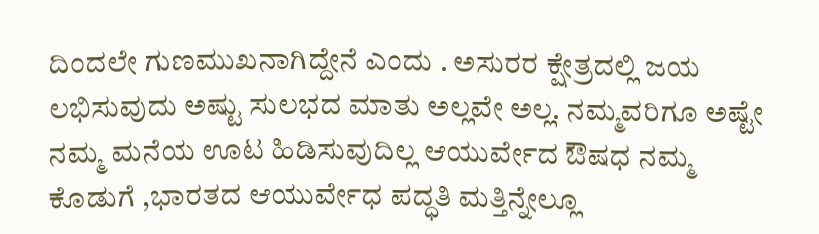ದಿಂದಲೇ ಗುಣಮುಖನಾಗಿದ್ದೇನೆ ಎಂದು . ಅಸುರರ ಕ್ಷೇತ್ರದಲ್ಲಿ ಜಯ ಲಭಿಸುವುದು ಅಷ್ಟು ಸುಲಭದ ಮಾತು ಅಲ್ಲವೇ ಅಲ್ಲ. ನಮ್ಮವರಿಗೂ ಅಷ್ಟೇ ನಮ್ಮ ಮನೆಯ ಊಟ ಹಿಡಿಸುವುದಿಲ್ಲ ಆಯುರ್ವೇದ ಔಷಧ ನಮ್ಮ ಕೊಡುಗೆ ,ಭಾರತದ ಆಯುರ್ವೇಧ ಪದ್ಧತಿ ಮತ್ತಿನ್ನೇಲ್ಲೂ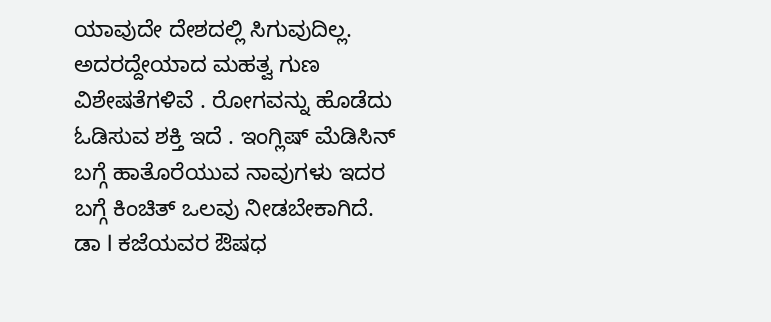ಯಾವುದೇ ದೇಶದಲ್ಲಿ ಸಿಗುವುದಿಲ್ಲ. ಅದರದ್ದೇಯಾದ ಮಹತ್ವ ಗುಣ ವಿಶೇಷತೆಗಳಿವೆ . ರೋಗವನ್ನು ಹೊಡೆದು ಓಡಿಸುವ ಶಕ್ತಿ ಇದೆ . ಇಂಗ್ಲಿಷ್ ಮೆಡಿಸಿನ್ ಬಗ್ಗೆ ಹಾತೊರೆಯುವ ನಾವುಗಳು ಇದರ ಬಗ್ಗೆ ಕಿಂಚಿತ್ ಒಲವು ನೀಡಬೇಕಾಗಿದೆ. ಡಾ l ಕಜೆಯವರ ಔಷಧ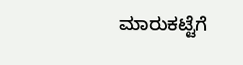ಮಾರುಕಟ್ಟೆಗೆ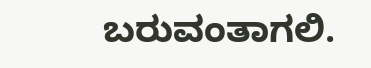ಬರುವಂತಾಗಲಿ.